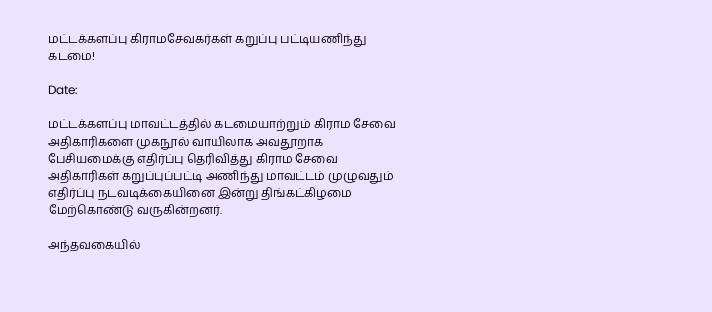மட்டக்களப்பு கிராமசேவகர்கள் கறுப்பு பட்டியணிந்து கடமை!

Date:

மட்டக்களப்பு மாவட்டத்தில் கடமையாற்றும் கிராம சேவை அதிகாரிகளை முகநூல் வாயிலாக அவதூறாக பேசியமைக்கு எதிர்ப்பு தெரிவித்து கிராம சேவை அதிகாரிகள் கறுப்புப்பட்டி அணிந்து மாவட்டம் முழுவதும் எதிர்ப்பு நடவடிக்கையினை இன்று திங்கட்கிழமை மேற்கொண்டு வருகின்றனர்.

அந்தவகையில்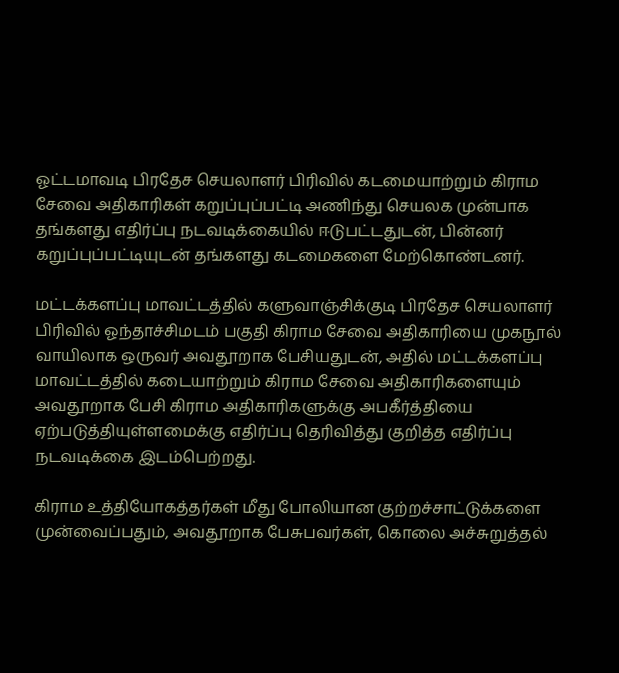ஓட்டமாவடி பிரதேச செயலாளர் பிரிவில் கடமையாற்றும் கிராம சேவை அதிகாரிகள் கறுப்புப்பட்டி அணிந்து செயலக முன்பாக தங்களது எதிர்ப்பு நடவடிக்கையில் ஈடுபட்டதுடன், பின்னர் கறுப்புப்பட்டியுடன் தங்களது கடமைகளை மேற்கொண்டனர்.

மட்டக்களப்பு மாவட்டத்தில் களுவாஞ்சிக்குடி பிரதேச செயலாளர் பிரிவில் ஓந்தாச்சிமடம் பகுதி கிராம சேவை அதிகாரியை முகநூல் வாயிலாக ஒருவர் அவதூறாக பேசியதுடன், அதில் மட்டக்களப்பு மாவட்டத்தில் கடையாற்றும் கிராம சேவை அதிகாரிகளையும் அவதூறாக பேசி கிராம அதிகாரிகளுக்கு அபகீர்த்தியை ஏற்படுத்தியுள்ளமைக்கு எதிர்ப்பு தெரிவித்து குறித்த எதிர்ப்பு நடவடிக்கை இடம்பெற்றது.

கிராம உத்தியோகத்தர்கள் மீது போலியான குற்றச்சாட்டுக்களை முன்வைப்பதும், அவதூறாக பேசுபவர்கள், கொலை அச்சுறுத்தல்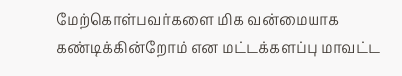மேற்கொள்பவர்களை மிக வன்மையாக கண்டிக்கின்றோம் என மட்டக்களப்பு மாவட்ட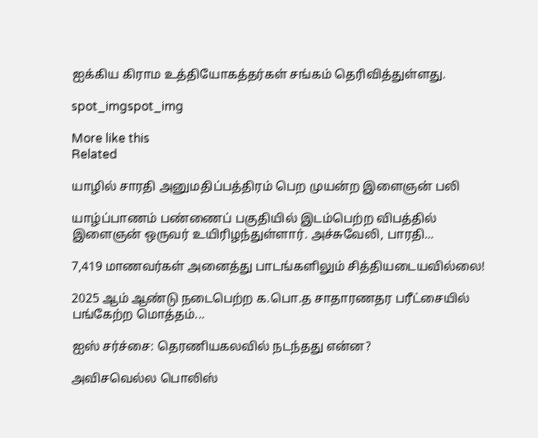ஐக்கிய கிராம உத்தியோகத்தர்கள் சங்கம் தெரிவித்துள்ளது.

spot_imgspot_img

More like this
Related

யாழில் சாரதி அனுமதிப்பத்திரம் பெற முயன்ற இளைஞன் பலி

யாழ்ப்பாணம் பண்ணைப் பகுதியில் இடம்பெற்ற விபத்தில் இளைஞன் ஒருவர் உயிரிழந்துள்ளார். அச்சுவேலி, பாரதி...

7,419 மாணவர்கள் அனைத்து பாடங்களிலும் சித்தியடையவில்லை!

2025 ஆம் ஆண்டு நடைபெற்ற க.பொ.த சாதாரணதர பரீட்சையில் பங்கேற்ற மொத்தம்...

ஐஸ் சர்ச்சை: தெரணியகலவில் நடந்தது என்ன?

அவிசவெல்ல பொலிஸ்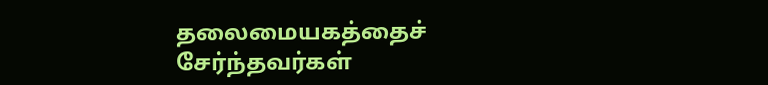தலைமையகத்தைச் சேர்ந்தவர்கள்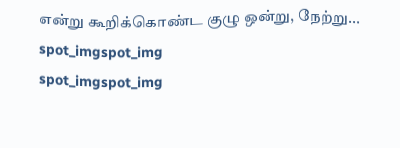என்று கூறிக்கொண்ட குழு ஒன்று, நேற்று...
spot_imgspot_img
spot_imgspot_img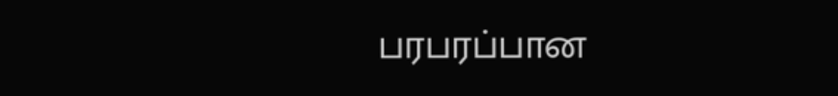பரபரப்பான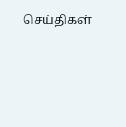செய்திகள்